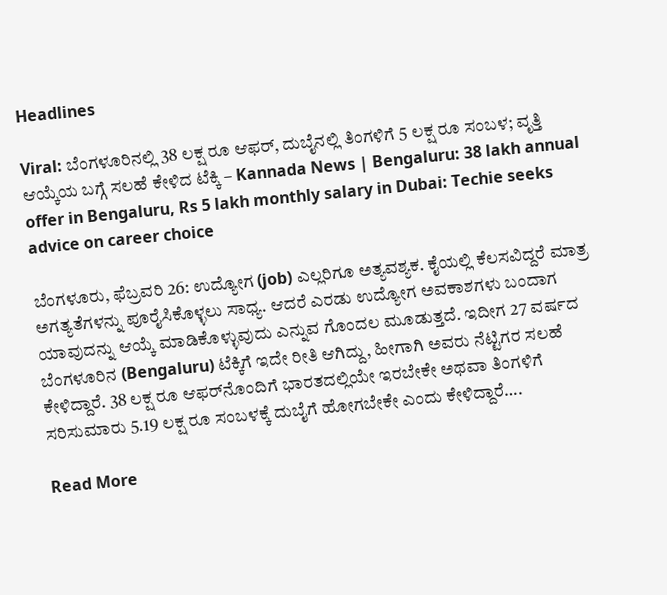Headlines

Viral: ಬೆಂಗಳೂರಿನಲ್ಲಿ 38 ಲಕ್ಷ ರೂ ಆಫರ್, ದುಬೈನಲ್ಲಿ ತಿಂಗಳಿಗೆ 5 ಲಕ್ಷ ರೂ ಸಂಬಳ; ವೃತ್ತಿ ಆಯ್ಕೆಯ ಬಗ್ಗೆ ಸಲಹೆ ಕೇಳಿದ ಟೆಕ್ಕಿ – Kannada News | Bengaluru: 38 lakh annual offer in Bengaluru, Rs 5 lakh monthly salary in Dubai: Techie seeks advice on career choice

ಬೆಂಗಳೂರು, ಫೆಬ್ರವರಿ 26: ಉದ್ಯೋಗ (job) ಎಲ್ಲರಿಗೂ ಅತ್ಯವಶ್ಯಕ. ಕೈಯಲ್ಲಿ ಕೆಲಸವಿದ್ದರೆ ಮಾತ್ರ ಅಗತ್ಯತೆಗಳನ್ನು ಪೂರೈಸಿಕೊಳ್ಳಲು ಸಾಧ್ಯ. ಆದರೆ ಎರಡು ಉದ್ಯೋಗ ಅವಕಾಶಗಳು ಬಂದಾಗ ಯಾವುದನ್ನು ಆಯ್ಕೆ ಮಾಡಿಕೊಳ್ಳುವುದು ಎನ್ನುವ ಗೊಂದಲ ಮೂಡುತ್ತದೆ. ಇದೀಗ 27 ವರ್ಷದ ಬೆಂಗಳೂರಿನ (Bengaluru) ಟೆಕ್ಕಿಗೆ ಇದೇ ರೀತಿ ಆಗಿದ್ದು, ಹೀಗಾಗಿ ಅವರು ನೆಟ್ಟಿಗರ ಸಲಹೆ ಕೇಳಿದ್ದಾರೆ. 38 ಲಕ್ಷ ರೂ ಆಫರ್‌ನೊಂದಿಗೆ ಭಾರತದಲ್ಲಿಯೇ ಇರಬೇಕೇ ಅಥವಾ ತಿಂಗಳಿಗೆ ಸರಿಸುಮಾರು 5.19 ಲಕ್ಷ ರೂ ಸಂಬಳಕ್ಕೆ ದುಬೈಗೆ ಹೋಗಬೇಕೇ ಎಂದು ಕೇಳಿದ್ದಾರೆ….

Read More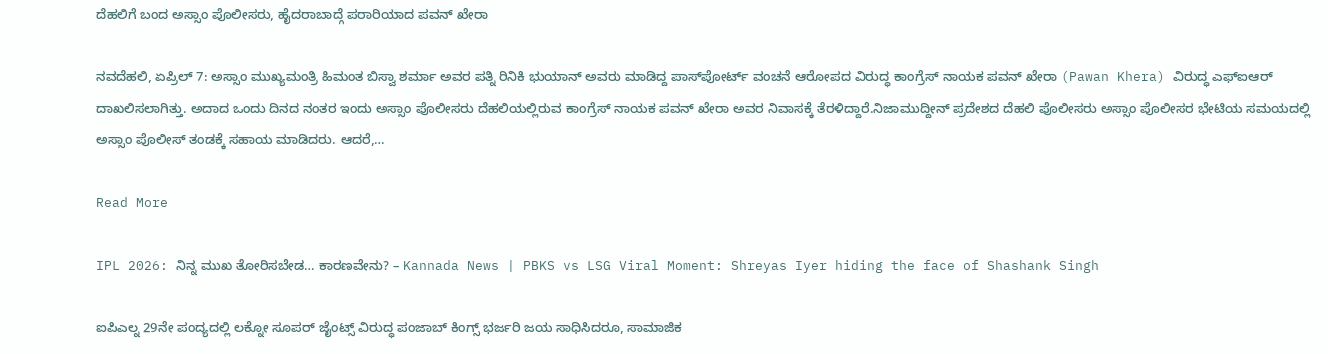ದೆಹಲಿಗೆ ಬಂದ ಅಸ್ಸಾಂ ಪೊಲೀಸರು, ಹೈದರಾಬಾದ್ಗೆ ಪರಾರಿಯಾದ ಪವನ್ ಖೇರಾ

ನವದೆಹಲಿ, ಏಪ್ರಿಲ್ 7: ಅಸ್ಸಾಂ ಮುಖ್ಯಮಂತ್ರಿ ಹಿಮಂತ ಬಿಸ್ವಾ ಶರ್ಮಾ ಅವರ ಪತ್ನಿ ರಿನಿಕಿ ಭುಯಾನ್ ಅವರು ಮಾಡಿದ್ದ ಪಾಸ್‌ಪೋರ್ಟ್ ವಂಚನೆ ಆರೋಪದ ವಿರುದ್ಧ ಕಾಂಗ್ರೆಸ್ ನಾಯಕ ಪವನ್ ಖೇರಾ (Pawan Khera) ವಿರುದ್ಧ ಎಫ್‌ಐಆರ್ ದಾಖಲಿಸಲಾಗಿತ್ತು. ಅದಾದ ಒಂದು ದಿನದ ನಂತರ ಇಂದು ಅಸ್ಸಾಂ ಪೊಲೀಸರು ದೆಹಲಿಯಲ್ಲಿರುವ ಕಾಂಗ್ರೆಸ್ ನಾಯಕ ಪವನ್ ಖೇರಾ ಅವರ ನಿವಾಸಕ್ಕೆ ತೆರಳಿದ್ದಾರೆ.ನಿಜಾಮುದ್ದೀನ್ ಪ್ರದೇಶದ ದೆಹಲಿ ಪೊಲೀಸರು ಅಸ್ಸಾಂ ಪೊಲೀಸರ ಭೇಟಿಯ ಸಮಯದಲ್ಲಿ ಅಸ್ಸಾಂ ಪೊಲೀಸ್ ತಂಡಕ್ಕೆ ಸಹಾಯ ಮಾಡಿದರು. ಆದರೆ,…

Read More

IPL 2026: ನಿನ್ನ ಮುಖ ತೋರಿಸಬೇಡ… ಕಾರಣವೇನು? – Kannada News | PBKS vs LSG Viral Moment: Shreyas Iyer hiding the face of Shashank Singh

ಐಪಿಎಲ್ನ 29ನೇ ಪಂದ್ಯದಲ್ಲಿ ಲಕ್ನೋ ಸೂಪರ್ ಜೈಂಟ್ಸ್ ವಿರುದ್ಧ ಪಂಜಾಬ್ ಕಿಂಗ್ಸ್ ಭರ್ಜರಿ ಜಯ ಸಾಧಿಸಿದರೂ, ಸಾಮಾಜಿಕ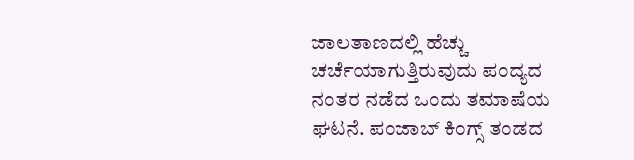ಜಾಲತಾಣದಲ್ಲಿ ಹೆಚ್ಚು ಚರ್ಚೆಯಾಗುತ್ತಿರುವುದು ಪಂದ್ಯದ ನಂತರ ನಡೆದ ಒಂದು ತಮಾಷೆಯ ಘಟನೆ. ಪಂಜಾಬ್ ಕಿಂಗ್ಸ್ ತಂಡದ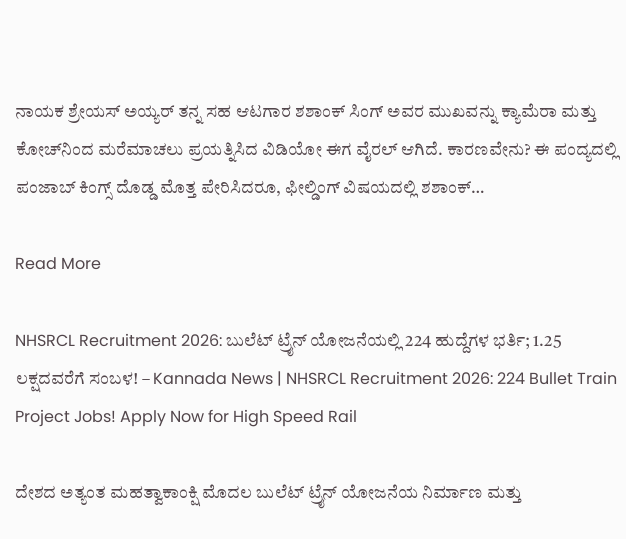ನಾಯಕ ಶ್ರೇಯಸ್ ಅಯ್ಯರ್ ತನ್ನ ಸಹ ಆಟಗಾರ ಶಶಾಂಕ್ ಸಿಂಗ್ ಅವರ ಮುಖವನ್ನು ಕ್ಯಾಮೆರಾ ಮತ್ತು ಕೋಚ್‌ನಿಂದ ಮರೆಮಾಚಲು ಪ್ರಯತ್ನಿಸಿದ ವಿಡಿಯೋ ಈಗ ವೈರಲ್ ಆಗಿದೆ. ಕಾರಣವೇನು? ಈ ಪಂದ್ಯದಲ್ಲಿ ಪಂಜಾಬ್ ಕಿಂಗ್ಸ್ ದೊಡ್ಡ ಮೊತ್ತ ಪೇರಿಸಿದರೂ, ಫೀಲ್ಡಿಂಗ್ ವಿಷಯದಲ್ಲಿ ಶಶಾಂಕ್…

Read More

NHSRCL Recruitment 2026: ಬುಲೆಟ್ ಟ್ರೈನ್ ಯೋಜನೆಯಲ್ಲಿ 224 ಹುದ್ದೆಗಳ ಭರ್ತಿ; 1.25 ಲಕ್ಷದವರೆಗೆ ಸಂಬಳ! – Kannada News | NHSRCL Recruitment 2026: 224 Bullet Train Project Jobs! Apply Now for High Speed Rail

ದೇಶದ ಅತ್ಯಂತ ಮಹತ್ವಾಕಾಂಕ್ಷಿ ಮೊದಲ ಬುಲೆಟ್ ಟ್ರೈನ್ ಯೋಜನೆಯ ನಿರ್ಮಾಣ ಮತ್ತು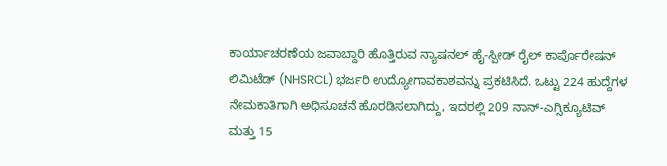ಕಾರ್ಯಾಚರಣೆಯ ಜವಾಬ್ದಾರಿ ಹೊತ್ತಿರುವ ನ್ಯಾಷನಲ್ ಹೈ-ಸ್ಪೀಡ್ ರೈಲ್ ಕಾರ್ಪೊರೇಷನ್ ಲಿಮಿಟೆಡ್ (NHSRCL) ಭರ್ಜರಿ ಉದ್ಯೋಗಾವಕಾಶವನ್ನು ಪ್ರಕಟಿಸಿದೆ. ಒಟ್ಟು 224 ಹುದ್ದೆಗಳ ನೇಮಕಾತಿಗಾಗಿ ಅಧಿಸೂಚನೆ ಹೊರಡಿಸಲಾಗಿದ್ದು, ಇದರಲ್ಲಿ 209 ನಾನ್-ಎಗ್ಸಿಕ್ಯೂಟಿವ್ ಮತ್ತು 15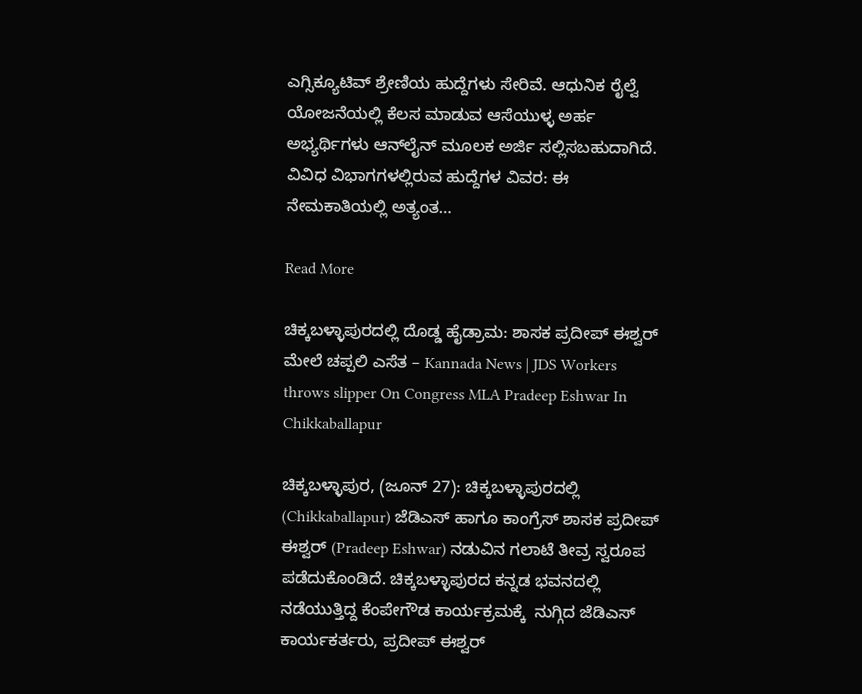ಎಗ್ಸಿಕ್ಯೂಟಿವ್ ಶ್ರೇಣಿಯ ಹುದ್ದೆಗಳು ಸೇರಿವೆ. ಆಧುನಿಕ ರೈಲ್ವೆ ಯೋಜನೆಯಲ್ಲಿ ಕೆಲಸ ಮಾಡುವ ಆಸೆಯುಳ್ಳ ಅರ್ಹ ಅಭ್ಯರ್ಥಿಗಳು ಆನ್‌ಲೈನ್ ಮೂಲಕ ಅರ್ಜಿ ಸಲ್ಲಿಸಬಹುದಾಗಿದೆ. ವಿವಿಧ ವಿಭಾಗಗಳಲ್ಲಿರುವ ಹುದ್ದೆಗಳ ವಿವರ: ಈ ನೇಮಕಾತಿಯಲ್ಲಿ ಅತ್ಯಂತ…

Read More

ಚಿಕ್ಕಬಳ್ಳಾಪುರದಲ್ಲಿ ದೊಡ್ಡ ಹೈಡ್ರಾಮ: ಶಾಸಕ ಪ್ರದೀಪ್ ಈಶ್ವರ್ ಮೇಲೆ ಚಪ್ಪಲಿ ಎಸೆತ – Kannada News | JDS Workers throws slipper On Congress MLA Pradeep Eshwar In Chikkaballapur

ಚಿಕ್ಕಬಳ್ಳಾಪುರ, (ಜೂನ್ 27): ಚಿಕ್ಕಬಳ್ಳಾಪುರದಲ್ಲಿ (Chikkaballapur) ಜೆಡಿಎಸ್ ಹಾಗೂ ಕಾಂಗ್ರೆಸ್ ಶಾಸಕ ಪ್ರದೀಪ್ ಈಶ್ವರ್ (Pradeep Eshwar) ನಡುವಿನ ಗಲಾಟೆ ತೀವ್ರ ಸ್ವರೂಪ ಪಡೆದುಕೊಂಡಿದೆ. ಚಿಕ್ಕಬಳ್ಳಾಪುರದ ಕನ್ನಡ ಭವನದಲ್ಲಿ ನಡೆಯುತ್ತಿದ್ದ ಕೆಂಪೇಗೌಡ ಕಾರ್ಯಕ್ರಮಕ್ಕೆ  ನುಗ್ಗಿದ ಜೆಡಿಎಸ್ ಕಾರ್ಯಕರ್ತರು, ಪ್ರದೀಪ್ ಈಶ್ವರ್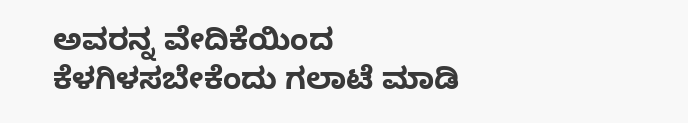ಅವರನ್ನ ವೇದಿಕೆಯಿಂದ ಕೆಳಗಿಳಸಬೇಕೆಂದು ಗಲಾಟೆ ಮಾಡಿ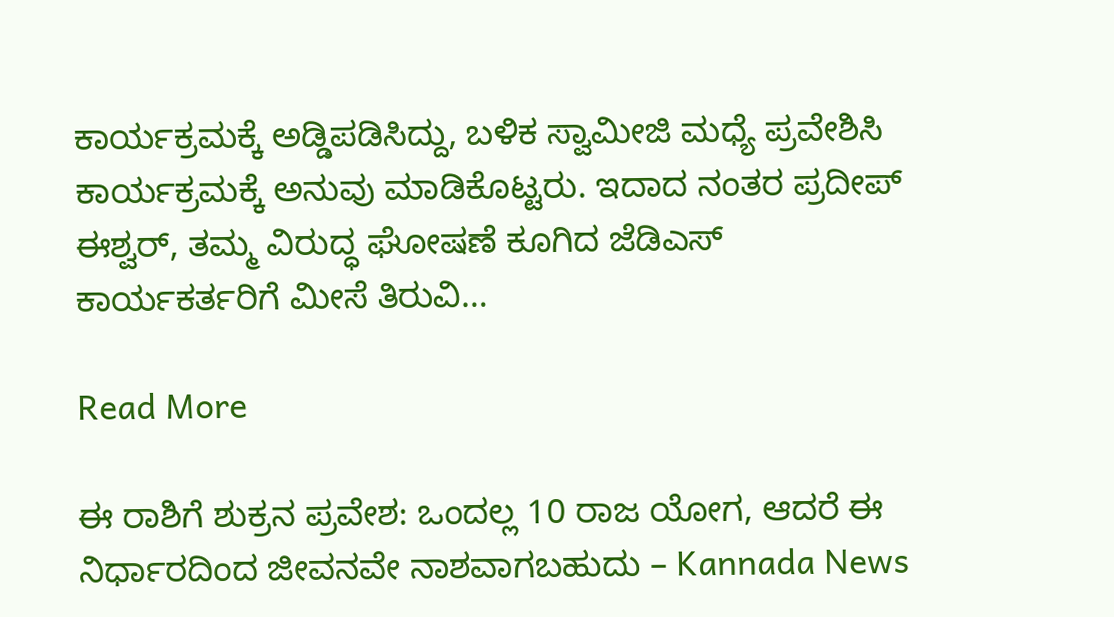ಕಾರ್ಯಕ್ರಮಕ್ಕೆ ಅಡ್ಡಿಪಡಿಸಿದ್ದು, ಬಳಿಕ ಸ್ವಾಮೀಜಿ ಮಧ್ಯೆ ಪ್ರವೇಶಿಸಿ ಕಾರ್ಯಕ್ರಮಕ್ಕೆ ಅನುವು ಮಾಡಿಕೊಟ್ಟರು. ಇದಾದ ನಂತರ ಪ್ರದೀಪ್ ಈಶ್ವರ್, ತಮ್ಮ ವಿರುದ್ಧ ಘೋಷಣೆ ಕೂಗಿದ ಜೆಡಿಎಸ್ ಕಾರ್ಯಕರ್ತರಿಗೆ ಮೀಸೆ ತಿರುವಿ…

Read More

ಈ ರಾಶಿಗೆ ಶುಕ್ರನ ಪ್ರವೇಶ: ಒಂದಲ್ಲ 10 ರಾಜ ಯೋಗ, ಆದರೆ ಈ ನಿರ್ಧಾರದಿಂದ ಜೀವನವೇ ನಾಶವಾಗಬಹುದು – Kannada News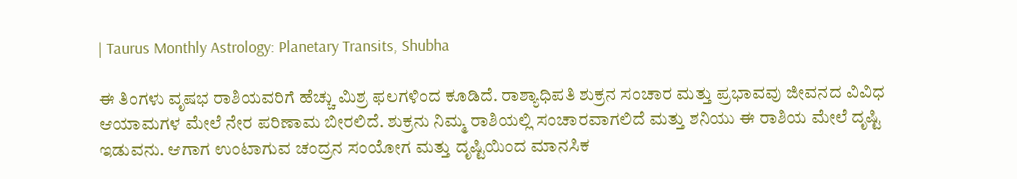| Taurus Monthly Astrology: Planetary Transits, Shubha

ಈ ತಿಂಗಳು ವೃಷಭ ರಾಶಿಯವರಿಗೆ ಹೆಚ್ಚು ಮಿಶ್ರ ಫಲಗಳಿಂದ ಕೂಡಿದೆ. ರಾಶ್ಯಾಧಿಪತಿ ಶುಕ್ರನ ಸಂಚಾರ ಮತ್ತು ಪ್ರಭಾವವು ಜೀವನದ ವಿವಿಧ ಆಯಾಮಗಳ ಮೇಲೆ ನೇರ ಪರಿಣಾಮ ಬೀರಲಿದೆ. ಶುಕ್ರನು ನಿಮ್ಮ ರಾಶಿಯಲ್ಲಿ ಸಂಚಾರವಾಗಲಿದೆ ಮತ್ತು ಶನಿಯು ಈ ರಾಶಿಯ ಮೇಲೆ ದೃಷ್ಟಿ ಇಡುವನು. ಆಗಾಗ ಉಂಟಾಗುವ ಚಂದ್ರನ ಸಂಯೋಗ ಮತ್ತು ದೃಷ್ಟಿಯಿಂದ ಮಾನಸಿಕ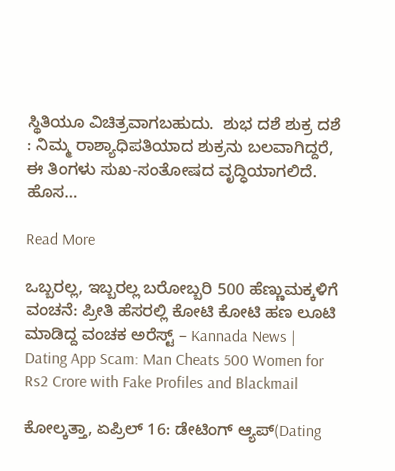ಸ್ಥಿತಿಯೂ ವಿಚಿತ್ರವಾಗಬಹುದು.  ಶುಭ ದಶೆ ಶುಕ್ರ ದಶೆ : ನಿಮ್ಮ ರಾಶ್ಯಾಧಿಪತಿಯಾದ ಶುಕ್ರನು ಬಲವಾಗಿದ್ದರೆ, ಈ ತಿಂಗಳು ಸುಖ-ಸಂತೋಷದ ವೃದ್ಧಿಯಾಗಲಿದೆ. ಹೊಸ…

Read More

ಒಬ್ಬರಲ್ಲ, ಇಬ್ಬರಲ್ಲ ಬರೋಬ್ಬರಿ 500 ಹೆಣ್ಣುಮಕ್ಕಳಿಗೆ ವಂಚನೆ: ಪ್ರೀತಿ ಹೆಸರಲ್ಲಿ ಕೋಟಿ ಕೋಟಿ ಹಣ ಲೂಟಿ ಮಾಡಿದ್ದ ವಂಚಕ ಅರೆಸ್ಟ್ – Kannada News | Dating App Scam: Man Cheats 500 Women for Rs2 Crore with Fake Profiles and Blackmail

ಕೋಲ್ಕತ್ತಾ, ಏಪ್ರಿಲ್ 16: ಡೇಟಿಂಗ್ ಆ್ಯಪ್‌(Dating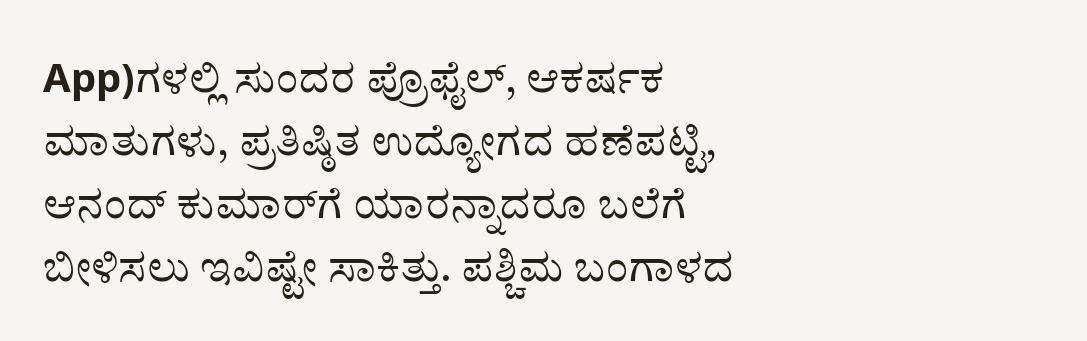App)ಗಳಲ್ಲಿ ಸುಂದರ ಪ್ರೊಫೈಲ್, ಆಕರ್ಷಕ ಮಾತುಗಳು, ಪ್ರತಿಷ್ಠಿತ ಉದ್ಯೋಗದ ಹಣೆಪಟ್ಟಿ, ಆನಂದ್ ಕುಮಾರ್‌ಗೆ ಯಾರನ್ನಾದರೂ ಬಲೆಗೆ ಬೀಳಿಸಲು ಇವಿಷ್ಟೇ ಸಾಕಿತ್ತು. ಪಶ್ಚಿಮ ಬಂಗಾಳದ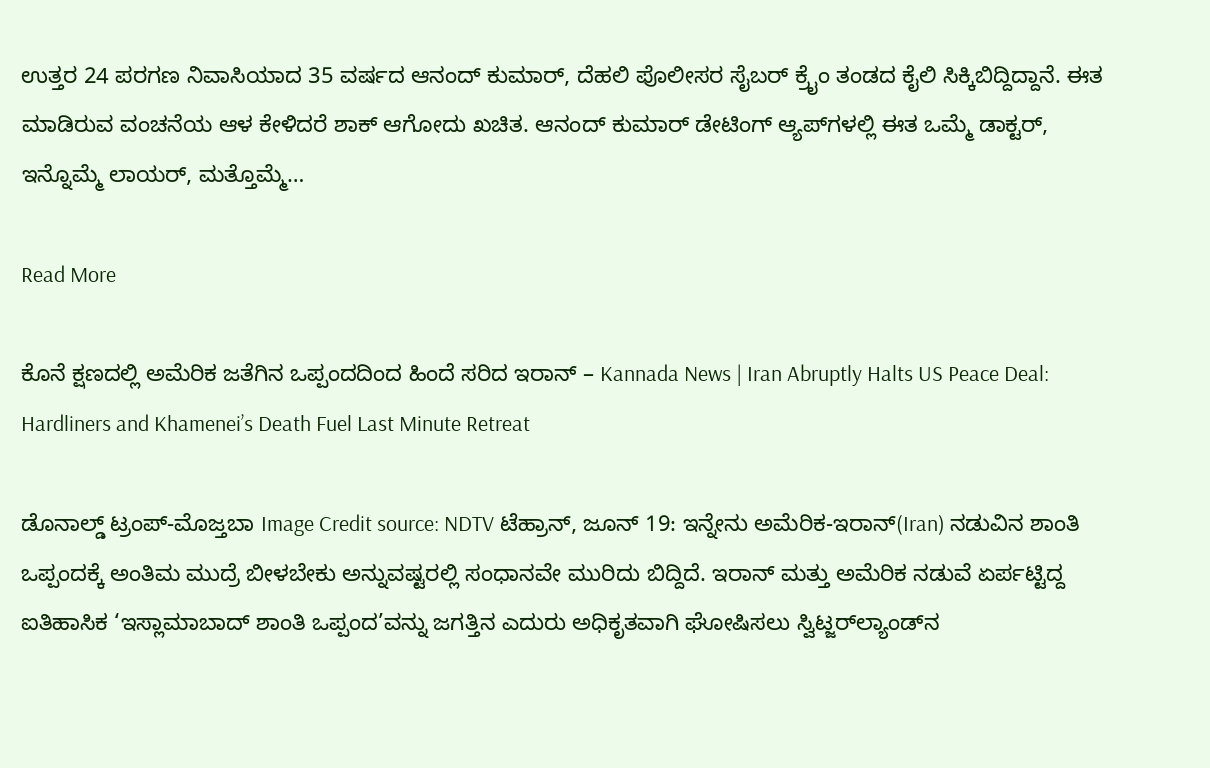ಉತ್ತರ 24 ಪರಗಣ ನಿವಾಸಿಯಾದ 35 ವರ್ಷದ ಆನಂದ್ ಕುಮಾರ್, ದೆಹಲಿ ಪೊಲೀಸರ ಸೈಬರ್ ಕ್ರೈಂ ತಂಡದ ಕೈಲಿ ಸಿಕ್ಕಿಬಿದ್ದಿದ್ದಾನೆ. ಈತ ಮಾಡಿರುವ ವಂಚನೆಯ ಆಳ ಕೇಳಿದರೆ ಶಾಕ್ ಆಗೋದು ಖಚಿತ. ಆನಂದ್ ಕುಮಾರ್ ಡೇಟಿಂಗ್ ಆ್ಯಪ್‌ಗಳಲ್ಲಿ ಈತ ಒಮ್ಮೆ ಡಾಕ್ಟರ್, ಇನ್ನೊಮ್ಮೆ ಲಾಯರ್, ಮತ್ತೊಮ್ಮೆ…

Read More

ಕೊನೆ ಕ್ಷಣದಲ್ಲಿ ಅಮೆರಿಕ ಜತೆಗಿನ ಒಪ್ಪಂದದಿಂದ ಹಿಂದೆ ಸರಿದ ಇರಾನ್ – Kannada News | Iran Abruptly Halts US Peace Deal: Hardliners and Khamenei’s Death Fuel Last Minute Retreat

ಡೊನಾಲ್ಡ್ ಟ್ರಂಪ್-ಮೊಜ್ತಬಾ Image Credit source: NDTV ಟೆಹ್ರಾನ್, ಜೂನ್ 19: ಇನ್ನೇನು ಅಮೆರಿಕ-ಇರಾನ್(Iran) ನಡುವಿನ ಶಾಂತಿ ಒಪ್ಪಂದಕ್ಕೆ ಅಂತಿಮ ಮುದ್ರೆ ಬೀಳಬೇಕು ಅನ್ನುವಷ್ಟರಲ್ಲಿ ಸಂಧಾನವೇ ಮುರಿದು ಬಿದ್ದಿದೆ. ಇರಾನ್ ಮತ್ತು ಅಮೆರಿಕ ನಡುವೆ ಏರ್ಪಟ್ಟಿದ್ದ ಐತಿಹಾಸಿಕ ‘ಇಸ್ಲಾಮಾಬಾದ್ ಶಾಂತಿ ಒಪ್ಪಂದ’ವನ್ನು ಜಗತ್ತಿನ ಎದುರು ಅಧಿಕೃತವಾಗಿ ಘೋಷಿಸಲು ಸ್ವಿಟ್ಜರ್‌ಲ್ಯಾಂಡ್‌ನ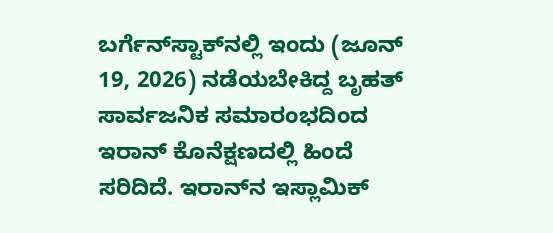ಬರ್ಗೆನ್‌ಸ್ಟಾಕ್‌ನಲ್ಲಿ ಇಂದು (ಜೂನ್ 19, 2026) ನಡೆಯಬೇಕಿದ್ದ ಬೃಹತ್ ಸಾರ್ವಜನಿಕ ಸಮಾರಂಭದಿಂದ ಇರಾನ್ ಕೊನೆಕ್ಷಣದಲ್ಲಿ ಹಿಂದೆ ಸರಿದಿದೆ. ಇರಾನ್‌ನ ಇಸ್ಲಾಮಿಕ್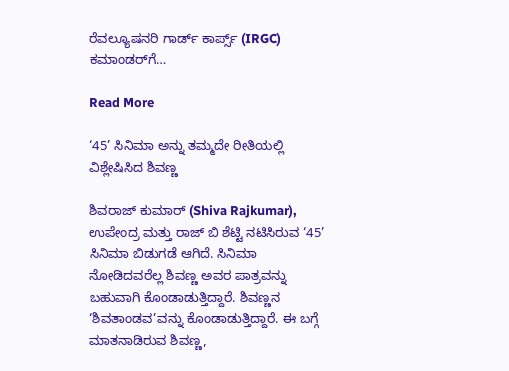ರೆವಲ್ಯೂಷನರಿ ಗಾರ್ಡ್ ಕಾರ್ಪ್ಸ್ (IRGC) ಕಮಾಂಡರ್‌ಗೆ…

Read More

‘45’ ಸಿನಿಮಾ ಅನ್ನು ತಮ್ಮದೇ ರೀತಿಯಲ್ಲಿ ವಿಶ್ಲೇಷಿಸಿದ ಶಿವಣ್ಣ

ಶಿವರಾಜ್ ಕುಮಾರ್ (Shiva Rajkumar), ಉಪೇಂದ್ರ ಮತ್ತು ರಾಜ್ ಬಿ ಶೆಟ್ಟಿ ನಟಿಸಿರುವ ‘45’ ಸಿನಿಮಾ ಬಿಡುಗಡೆ ಆಗಿದೆ. ಸಿನಿಮಾ ನೋಡಿದವರೆಲ್ಲ ಶಿವಣ್ಣ ಅವರ ಪಾತ್ರವನ್ನು ಬಹುವಾಗಿ ಕೊಂಡಾಡುತ್ತಿದ್ದಾರೆ. ಶಿವಣ್ಣನ ‘ಶಿವತಾಂಡವ’ವನ್ನು ಕೊಂಡಾಡುತ್ತಿದ್ದಾರೆ. ಈ ಬಗ್ಗೆ ಮಾತನಾಡಿರುವ ಶಿವಣ್ಣ,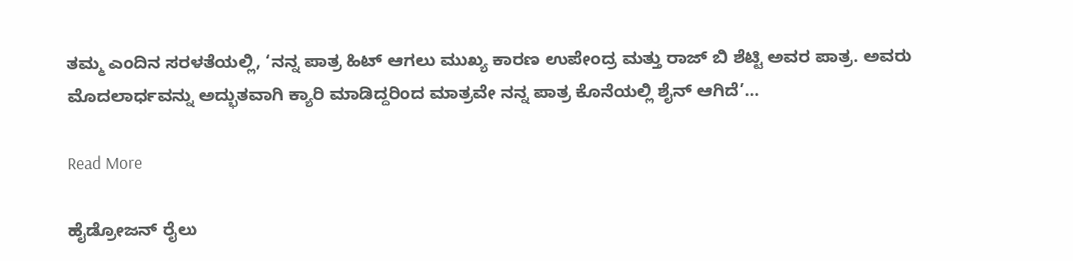ತಮ್ಮ ಎಂದಿನ ಸರಳತೆಯಲ್ಲಿ, ‘ನನ್ನ ಪಾತ್ರ ಹಿಟ್ ಆಗಲು ಮುಖ್ಯ ಕಾರಣ ಉಪೇಂದ್ರ ಮತ್ತು ರಾಜ್ ಬಿ ಶೆಟ್ಟಿ ಅವರ ಪಾತ್ರ. ಅವರು ಮೊದಲಾರ್ಧವನ್ನು ಅದ್ಭುತವಾಗಿ ಕ್ಯಾರಿ ಮಾಡಿದ್ದರಿಂದ ಮಾತ್ರವೇ ನನ್ನ ಪಾತ್ರ ಕೊನೆಯಲ್ಲಿ ಶೈನ್ ಆಗಿದೆ’…

Read More

ಹೈಡ್ರೋಜನ್ ರೈಲು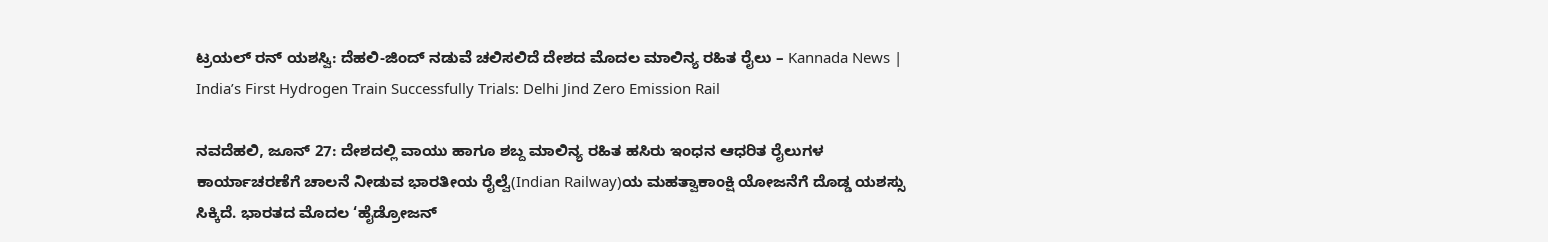ಟ್ರಯಲ್ ರನ್ ಯಶಸ್ವಿ: ದೆಹಲಿ-ಜಿಂದ್ ನಡುವೆ ಚಲಿಸಲಿದೆ ದೇಶದ ಮೊದಲ ಮಾಲಿನ್ಯ ರಹಿತ ರೈಲು – Kannada News | India’s First Hydrogen Train Successfully Trials: Delhi Jind Zero Emission Rail

ನವದೆಹಲಿ, ಜೂನ್ 27: ದೇಶದಲ್ಲಿ ವಾಯು ಹಾಗೂ ಶಬ್ದ ಮಾಲಿನ್ಯ ರಹಿತ ಹಸಿರು ಇಂಧನ ಆಧರಿತ ರೈಲುಗಳ ಕಾರ್ಯಾಚರಣೆಗೆ ಚಾಲನೆ ನೀಡುವ ಭಾರತೀಯ ರೈಲ್ವೆ(Indian Railway)ಯ ಮಹತ್ವಾಕಾಂಕ್ಷಿ ಯೋಜನೆಗೆ ದೊಡ್ಡ ಯಶಸ್ಸು ಸಿಕ್ಕಿದೆ. ಭಾರತದ ಮೊದಲ ‘ಹೈಡ್ರೋಜನ್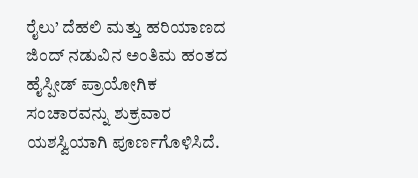ರೈಲು’ ದೆಹಲಿ ಮತ್ತು ಹರಿಯಾಣದ ಜಿಂದ್ ನಡುವಿನ ಅಂತಿಮ ಹಂತದ ಹೈಸ್ಪೀಡ್ ಪ್ರಾಯೋಗಿಕ ಸಂಚಾರವನ್ನು ಶುಕ್ರವಾರ ಯಶಸ್ವಿಯಾಗಿ ಪೂರ್ಣಗೊಳಿಸಿದೆ.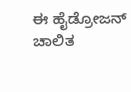ಈ ಹೈಡ್ರೋಜನ್ ಚಾಲಿತ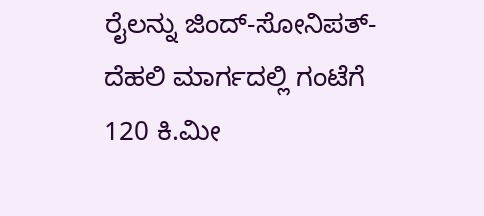ರೈಲನ್ನು ಜಿಂದ್-ಸೋನಿಪತ್-ದೆಹಲಿ ಮಾರ್ಗದಲ್ಲಿ ಗಂಟೆಗೆ 120 ಕಿ.ಮೀ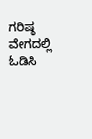ಗರಿಷ್ಠ ವೇಗದಲ್ಲಿ ಓಡಿಸಿ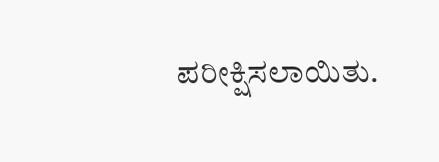ಪರೀಕ್ಷಿಸಲಾಯಿತು.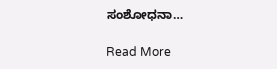ಸಂಶೋಧನಾ…

Read More